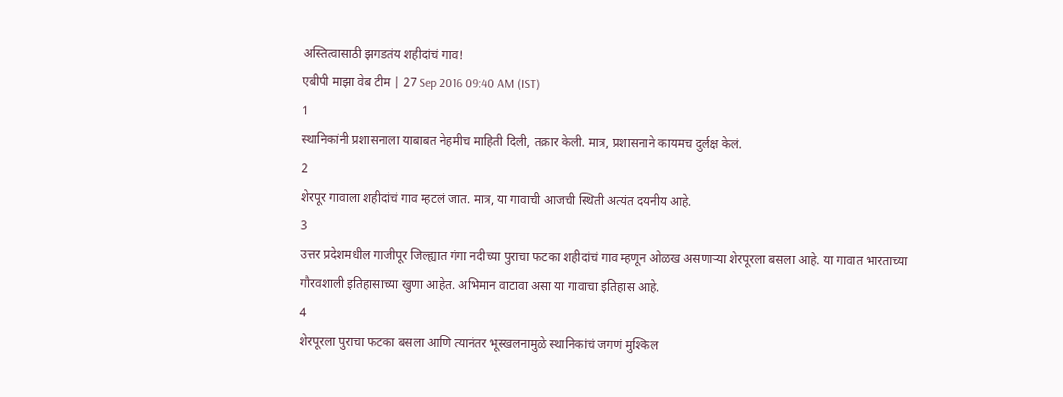अस्तित्वासाठी झगडतंय शहीदांचं गाव!
एबीपी माझा वेब टीम | 27 Sep 2016 09:40 AM (IST)
1
स्थानिकांनी प्रशासनाला याबाबत नेहमीच माहिती दिली, तक्रार केली. मात्र, प्रशासनाने कायमच दुर्लक्ष केलं.
2
शेरपूर गावाला शहीदांचं गाव म्हटलं जात. मात्र, या गावाची आजची स्थिती अत्यंत दयनीय आहे.
3
उत्तर प्रदेशमधील गाजीपूर जिल्ह्यात गंगा नदीच्या पुराचा फटका शहीदांचं गाव म्हणून ओळख असणाऱ्या शेरपूरला बसला आहे. या गावात भारताच्या गौरवशाली इतिहासाच्या खुणा आहेत. अभिमान वाटावा असा या गावाचा इतिहास आहे.
4
शेरपूरला पुराचा फटका बसला आणि त्यानंतर भूस्खलनामुळे स्थानिकांचं जगणं मुश्किल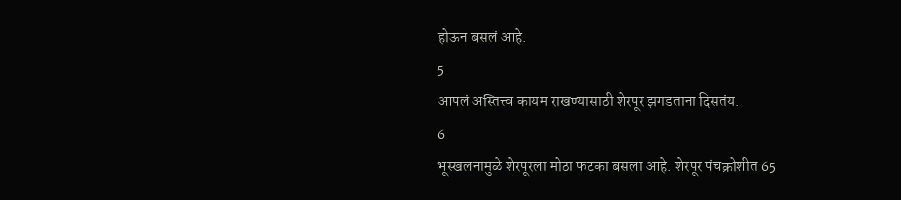होऊन बसलं आहे.
5
आपलं अस्तित्त्व कायम राखण्यासाठी शेरपूर झगडताना दिसतंय.
6
भूस्खलनामुळे शेरपूरला मोठा फटका बसला आहे. शेरपूर पंचक्रोशीत 65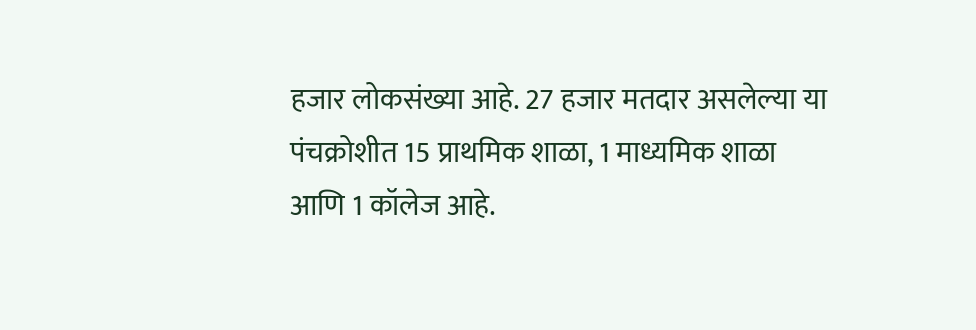हजार लोकसंख्या आहे. 27 हजार मतदार असलेल्या या पंचक्रोशीत 15 प्राथमिक शाळा, 1 माध्यमिक शाळा आणि 1 कॉलेज आहे.